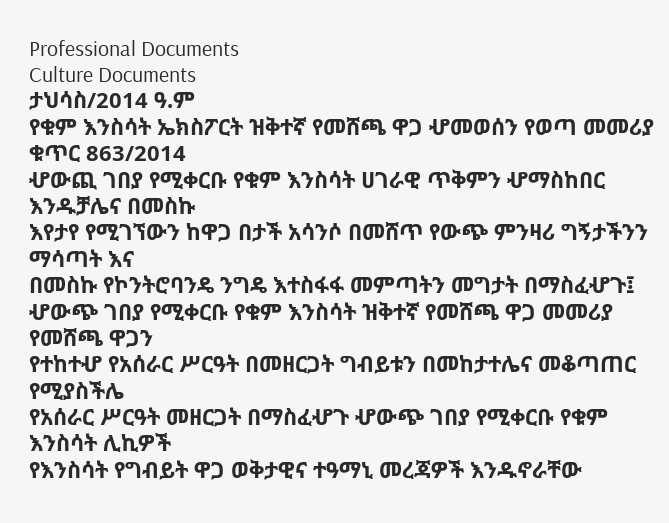Professional Documents
Culture Documents
ታህሳስ/2014 ዓ.ም
የቁም እንስሳት ኤክስፖርት ዝቅተኛ የመሸጫ ዋጋ ሇመወሰን የወጣ መመሪያ
ቁጥር 863/2014
ሇውጪ ገበያ የሚቀርቡ የቁም እንስሳት ሀገራዊ ጥቅምን ሇማስከበር እንዱቻሌና በመስኩ
እየታየ የሚገኘውን ከዋጋ በታች አሳንሶ በመሸጥ የውጭ ምንዛሪ ግኝታችንን ማሳጣት እና
በመስኩ የኮንትሮባንዴ ንግዴ እተስፋፋ መምጣትን መግታት በማስፈሇጉ፤
ሇውጭ ገበያ የሚቀርቡ የቁም እንስሳት ዝቅተኛ የመሸጫ ዋጋ መመሪያ የመሸጫ ዋጋን
የተከተሇ የአሰራር ሥርዓት በመዘርጋት ግብይቱን በመከታተሌና መቆጣጠር የሚያስችሌ
የአሰራር ሥርዓት መዘርጋት በማስፈሇጉ ሇውጭ ገበያ የሚቀርቡ የቁም እንስሳት ሊኪዎች
የእንስሳት የግብይት ዋጋ ወቅታዊና ተዓማኒ መረጃዎች እንዱኖራቸው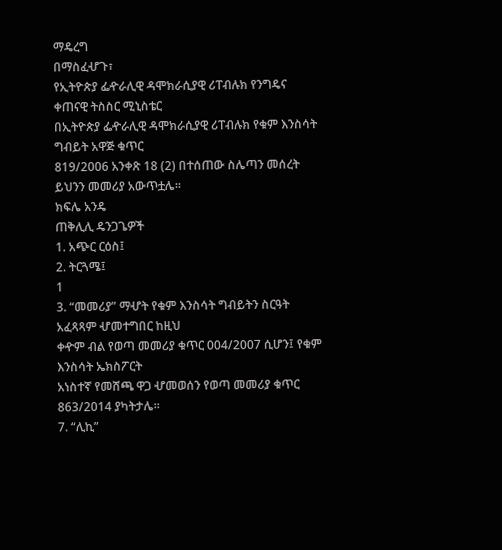ማዴረግ
በማስፈሇጉ፣
የኢትዮጵያ ፌዯራሊዊ ዳሞክራሲያዊ ሪፐብሉክ የንግዴና ቀጠናዊ ትስስር ሚኒስቴር
በኢትዮጵያ ፌዯራሊዊ ዳሞክራሲያዊ ሪፐብሉክ የቁም እንስሳት ግብይት አዋጅ ቁጥር
819/2006 አንቀጽ 18 (2) በተሰጠው ስሌጣን መሰረት ይህንን መመሪያ አውጥቷሌ፡፡
ክፍሌ አንዴ
ጠቅሊሊ ዴንጋጌዎች
1. አጭር ርዕስ፤
2. ትርጓሜ፤
1
3. “መመሪያ” ማሇት የቁም እንስሳት ግብይትን ስርዓት አፈጻጻም ሇመተግበር ከዚህ
ቀዯም ብል የወጣ መመሪያ ቁጥር 004/2007 ሲሆን፤ የቁም እንስሳት ኤክስፖርት
አነስተኛ የመሸጫ ዋጋ ሇመወሰን የወጣ መመሪያ ቁጥር 863/2014 ያካትታሌ፡፡
7. “ሊኪ”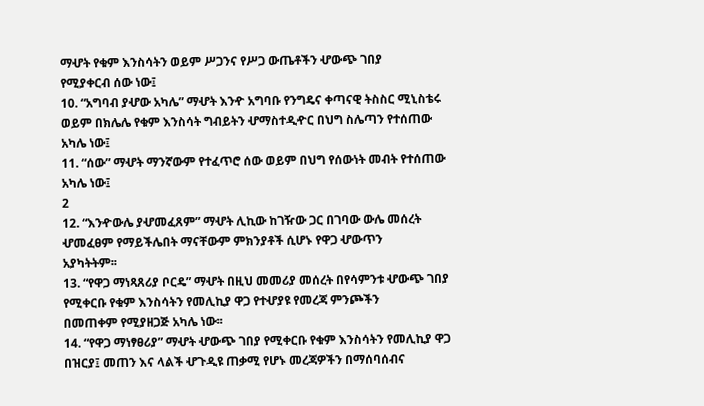ማሇት የቁም እንስሳትን ወይም ሥጋንና የሥጋ ውጤቶችን ሇውጭ ገበያ
የሚያቀርብ ሰው ነው፤
10. “አግባብ ያሇው አካሌ” ማሇት እንዯ አግባቡ የንግዴና ቀጣናዊ ትስስር ሚኒስቴሩ
ወይም በክሌሌ የቁም እንስሳት ግብይትን ሇማስተዲዯር በህግ ስሌጣን የተሰጠው
አካሌ ነው፤
11. “ሰው” ማሇት ማንኛውም የተፈጥሮ ሰው ወይም በህግ የሰውነት መብት የተሰጠው
አካሌ ነው፤
2
12. “እንዯውሌ ያሇመፈጸም” ማሇት ሊኪው ከገዥው ጋር በገባው ውሌ መሰረት
ሇመፈፀም የማይችሌበት ማናቸውም ምክንያቶች ሲሆኑ የዋጋ ሇውጥን
አያካትትም፡፡
13. “የዋጋ ማነጻጸሪያ ቦርዴ” ማሇት በዚህ መመሪያ መሰረት በየሳምንቱ ሇውጭ ገበያ
የሚቀርቡ የቁም እንስሳትን የመሊኪያ ዋጋ የተሇያዩ የመረጃ ምንጮችን
በመጠቀም የሚያዘጋጅ አካሌ ነው፡፡
14. “የዋጋ ማነፃፀሪያ” ማሇት ሇውጭ ገበያ የሚቀርቡ የቁም እንስሳትን የመሊኪያ ዋጋ
በዝርያ፤ መጠን እና ላልች ሇጉዲዩ ጠቃሚ የሆኑ መረጃዎችን በማሰባሰብና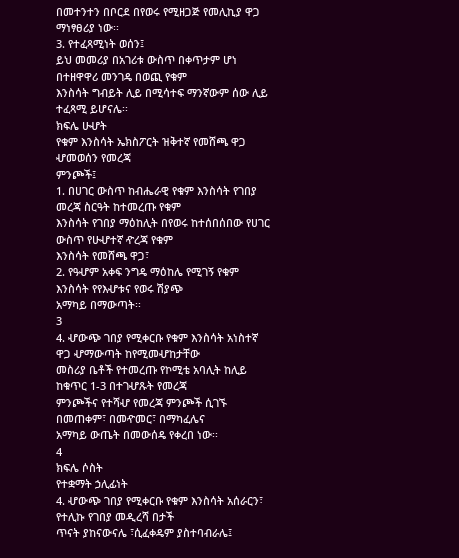በመተንተን በቦርደ በየወሩ የሚዘጋጅ የመሊኪያ ዋጋ ማነፃፀሪያ ነው፡፡
3. የተፈጻሚነት ወሰን፤
ይህ መመሪያ በአገሪቱ ውስጥ በቀጥታም ሆነ በተዘዋዋሪ መንገዴ በወጪ የቁም
እንስሳት ግብይት ሊይ በሚሳተፍ ማንኛውም ሰው ሊይ ተፈጻሚ ይሆናሌ፡፡
ክፍሌ ሁሇት
የቁም እንስሳት ኤክስፖርት ዝቅተኛ የመሸጫ ዋጋ ሇመወሰን የመረጃ
ምንጮች፤
1. በሀገር ውስጥ ከብሔራዊ የቁም እንስሳት የገበያ መረጃ ስርዓት ከተመረጡ የቁም
እንስሳት የገበያ ማዕከሊት በየወሩ ከተሰበሰበው የሀገር ውስጥ የሁሇተኛ ዯረጃ የቁም
እንስሳት የመሸጫ ዋጋ፣
2. የዓሇም አቀፍ ንግዴ ማዕከሌ የሚገኝ የቁም እንስሳት የየእሇቱና የወሩ ሽያጭ
አማካይ በማውጣት፡፡
3
4. ሇውጭ ገበያ የሚቀርቡ የቁም እንስሳት አነስተኛ ዋጋ ሇማውጣት ከየሚመሇከታቸው
መስሪያ ቤቶች የተመረጡ የኮሚቴ አባሊት ከሊይ ከቁጥር 1-3 በተገሇጹት የመረጃ
ምንጮችና የተሻሇ የመረጃ ምንጮች ሲገኙ በመጠቀም፣ በመዯመር፣ በማካፈሌና
አማካይ ውጤት በመውሰዴ የቀረበ ነው፡፡
4
ክፍሌ ሶስት
የተቋማት ኃሊፊነት
4. ሇውጭ ገበያ የሚቀርቡ የቁም እንስሳት አሰራርን፣ የተሊኩ የገበያ መዲረሻ በታች
ጥናት ያከናውናሌ ፣ሲፈቀዴም ያስተባብራሌ፤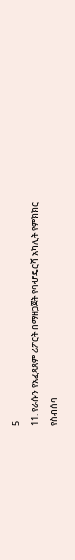5
11. የራሱን የአፈጻጸም ሪፖርት በማዘጋጀት የባሇዴርሻ አካሊት የምክክር የስብሰባ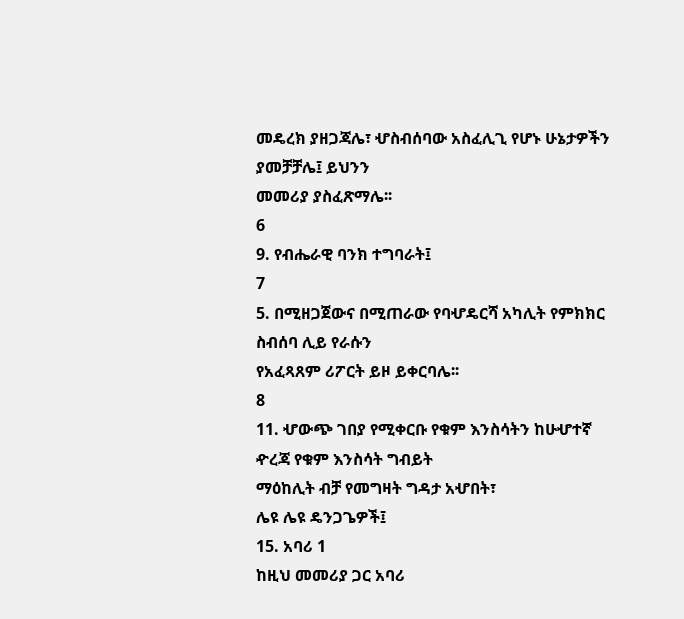መዴረክ ያዘጋጃሌ፣ ሇስብሰባው አስፈሊጊ የሆኑ ሁኔታዎችን ያመቻቻሌ፤ ይህንን
መመሪያ ያስፈጽማሌ፡፡
6
9. የብሔራዊ ባንክ ተግባራት፤
7
5. በሚዘጋጀውና በሚጠራው የባሇዴርሻ አካሊት የምክክር ስብሰባ ሊይ የራሱን
የአፈጻጸም ሪፖርት ይዞ ይቀርባሌ፡፡
8
11. ሇውጭ ገበያ የሚቀርቡ የቁም እንስሳትን ከሁሇተኛ ዯረጃ የቁም እንስሳት ግብይት
ማዕከሊት ብቻ የመግዛት ግዳታ አሇበት፣
ሌዩ ሌዩ ዴንጋጌዎች፤
15. አባሪ 1
ከዚህ መመሪያ ጋር አባሪ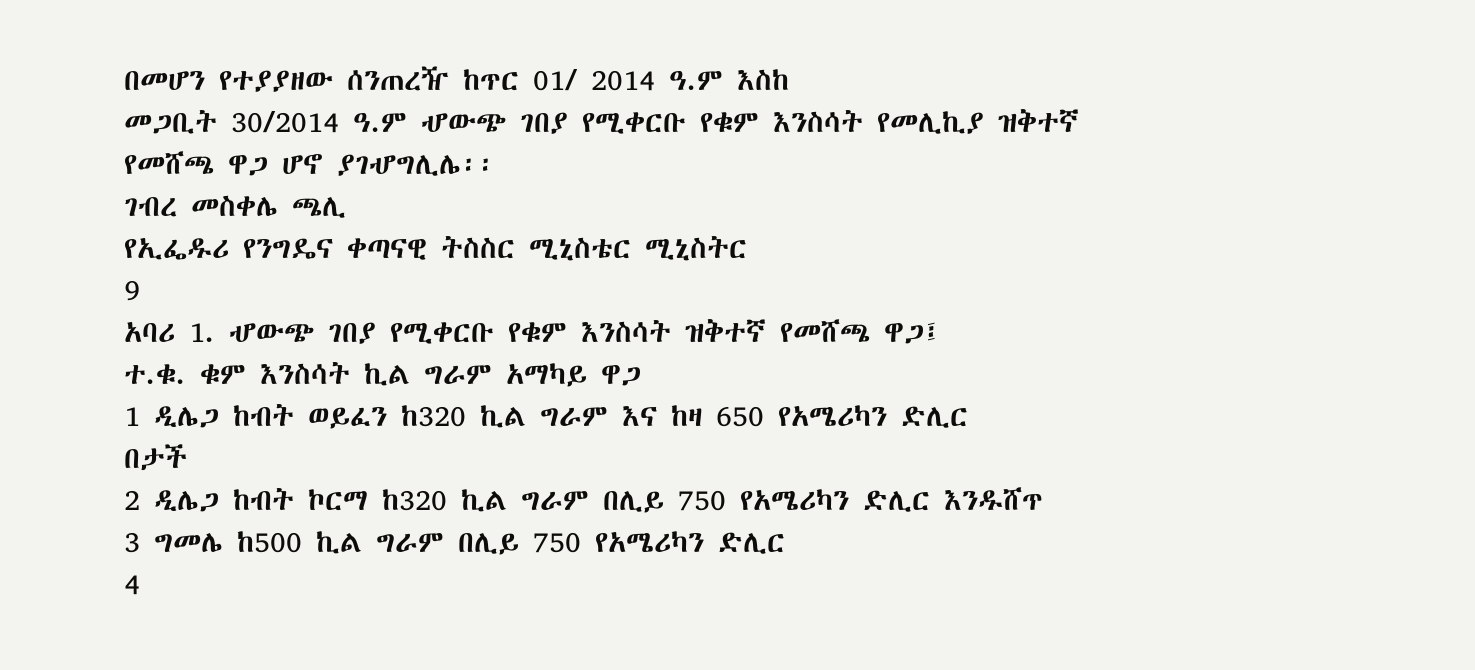በመሆን የተያያዘው ሰንጠረዥ ከጥር 01/ 2014 ዓ.ም እስከ
መጋቢት 30/2014 ዓ.ም ሇውጭ ገበያ የሚቀርቡ የቁም እንስሳት የመሊኪያ ዝቅተኛ
የመሸጫ ዋጋ ሆኖ ያገሇግሊሌ፡፡
ገብረ መስቀሌ ጫሊ
የኢፌዱሪ የንግዴና ቀጣናዊ ትስስር ሚኒስቴር ሚኒስትር
9
አባሪ 1. ሇውጭ ገበያ የሚቀርቡ የቁም እንስሳት ዝቅተኛ የመሸጫ ዋጋ፤
ተ.ቁ. ቁም እንስሳት ኪል ግራም አማካይ ዋጋ
1 ዲሌጋ ከብት ወይፈን ከ320 ኪል ግራም እና ከዛ 650 የአሜሪካን ድሊር
በታች
2 ዲሌጋ ከብት ኮርማ ከ320 ኪል ግራም በሊይ 750 የአሜሪካን ድሊር እንዱሸጥ
3 ግመሌ ከ500 ኪል ግራም በሊይ 750 የአሜሪካን ድሊር
4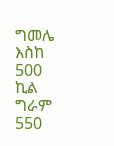ግመሌ እስከ 500 ኪል ግራም 550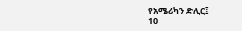የአሜሪካን ድሊር፤
10